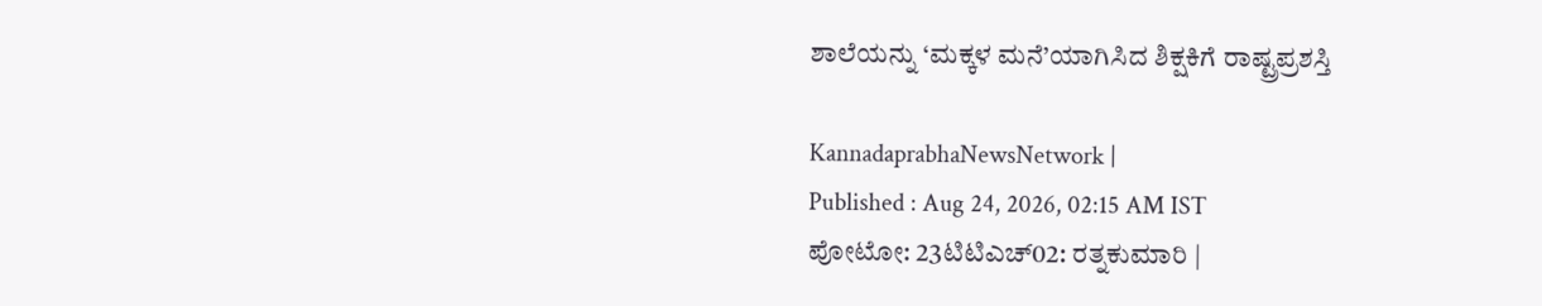ಶಾಲೆಯನ್ನು ‘ಮಕ್ಕಳ ಮನೆ’ಯಾಗಿಸಿದ ಶಿಕ್ಷಕಿಗೆ ರಾಷ್ಟ್ರಪ್ರಶಸ್ತಿ

KannadaprabhaNewsNetwork |
Published : Aug 24, 2026, 02:15 AM IST
ಪೋಟೋ: 23ಟಿಟಿಎಚ್‌02: ರತ್ನಕುಮಾರಿ |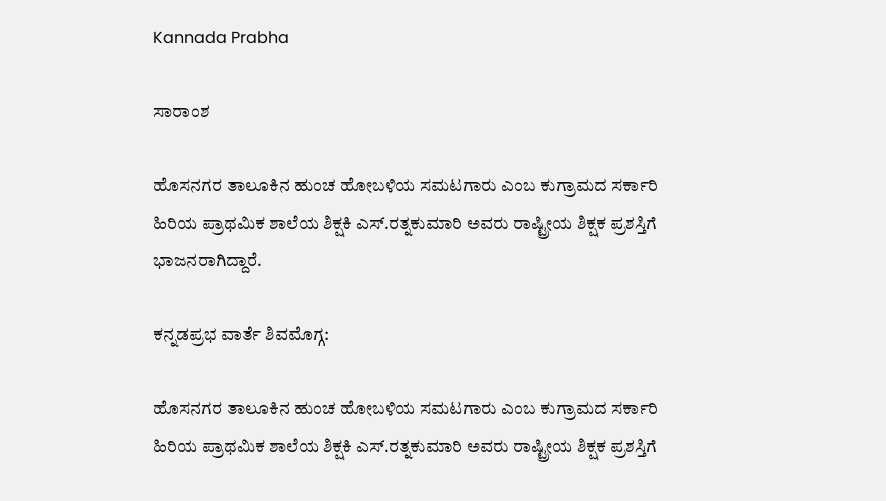Kannada Prabha

ಸಾರಾಂಶ

ಹೊಸನಗರ ತಾಲೂಕಿನ ಹುಂಚ ಹೋಬಳಿಯ ಸಮಟಗಾರು ಎಂಬ ಕುಗ್ರಾಮದ ಸರ್ಕಾರಿ ಹಿರಿಯ ಪ್ರಾಥಮಿಕ ಶಾಲೆಯ ಶಿಕ್ಷಕಿ ಎಸ್‌.ರತ್ನಕುಮಾರಿ ಅವರು ರಾಷ್ಟ್ರೀಯ ಶಿಕ್ಷಕ ಪ್ರಶಸ್ತಿಗೆ ಭಾಜನರಾಗಿದ್ದಾರೆ.

ಕನ್ನಡಪ್ರಭ ವಾರ್ತೆ ಶಿವಮೊಗ್ಗ:

ಹೊಸನಗರ ತಾಲೂಕಿನ ಹುಂಚ ಹೋಬಳಿಯ ಸಮಟಗಾರು ಎಂಬ ಕುಗ್ರಾಮದ ಸರ್ಕಾರಿ ಹಿರಿಯ ಪ್ರಾಥಮಿಕ ಶಾಲೆಯ ಶಿಕ್ಷಕಿ ಎಸ್‌.ರತ್ನಕುಮಾರಿ ಅವರು ರಾಷ್ಟ್ರೀಯ ಶಿಕ್ಷಕ ಪ್ರಶಸ್ತಿಗೆ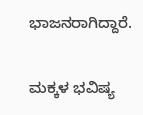ಭಾಜನರಾಗಿದ್ದಾರೆ.

ಮಕ್ಕಳ ಭವಿಷ್ಯ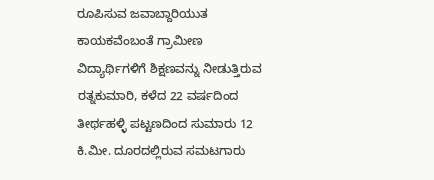ರೂಪಿಸುವ ಜವಾಬ್ದಾರಿಯುತ ಕಾಯಕವೆಂಬಂತೆ ಗ್ರಾಮೀಣ ವಿದ್ಯಾರ್ಥಿಗಳಿಗೆ ಶಿಕ್ಷಣವನ್ನು ನೀಡುತ್ತಿರುವ ರತ್ನಕುಮಾರಿ, ಕಳೆದ 22 ವರ್ಷದಿಂದ ತೀರ್ಥಹಳ್ಳಿ ಪಟ್ಟಣದಿಂದ ಸುಮಾರು 12 ಕಿ.ಮೀ. ದೂರದಲ್ಲಿರುವ ಸಮಟಗಾರು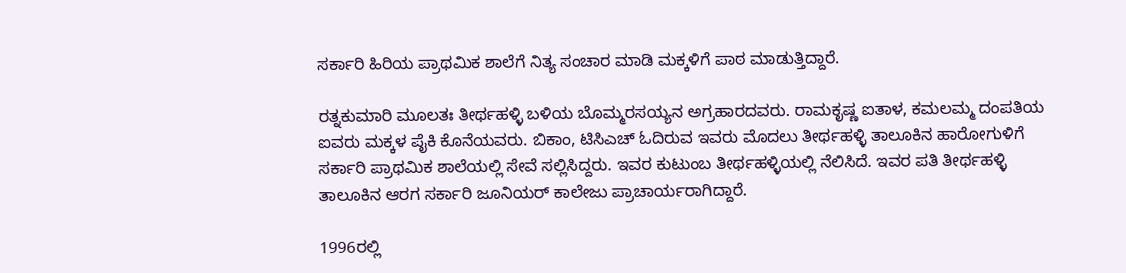ಸರ್ಕಾರಿ ಹಿರಿಯ ಪ್ರಾಥಮಿಕ ಶಾಲೆಗೆ ನಿತ್ಯ ಸಂಚಾರ ಮಾಡಿ ಮಕ್ಕಳಿಗೆ ಪಾಠ ಮಾಡುತ್ತಿದ್ದಾರೆ.

ರತ್ನಕುಮಾರಿ ಮೂಲತಃ ತೀರ್ಥಹಳ್ಳಿ ಬಳಿಯ ಬೊಮ್ಮರಸಯ್ಯನ ಅಗ್ರಹಾರದವರು. ರಾಮಕೃಷ್ಣ ಐತಾಳ, ಕಮಲಮ್ಮ ದಂಪತಿಯ ಐವರು ಮಕ್ಕಳ ಪೈಕಿ ಕೊನೆಯವರು. ಬಿಕಾಂ, ಟಿಸಿಎಚ್‌ ಓದಿರುವ ಇವರು ಮೊದಲು ತೀರ್ಥಹಳ್ಳಿ ತಾಲೂಕಿನ ಹಾರೋಗುಳಿಗೆ ಸರ್ಕಾರಿ ಪ್ರಾಥಮಿಕ ಶಾಲೆಯಲ್ಲಿ ಸೇವೆ ಸಲ್ಲಿಸಿದ್ದರು. ಇವರ ಕುಟುಂಬ ತೀರ್ಥಹಳ್ಳಿಯಲ್ಲಿ ನೆಲಿಸಿದೆ. ಇವರ ಪತಿ ತೀರ್ಥಹಳ್ಳಿ ತಾಲೂಕಿನ ಆರಗ ಸರ್ಕಾರಿ ಜೂನಿಯರ್‌ ಕಾಲೇಜು ಪ್ರಾಚಾರ್ಯರಾಗಿದ್ದಾರೆ.

1996ರಲ್ಲಿ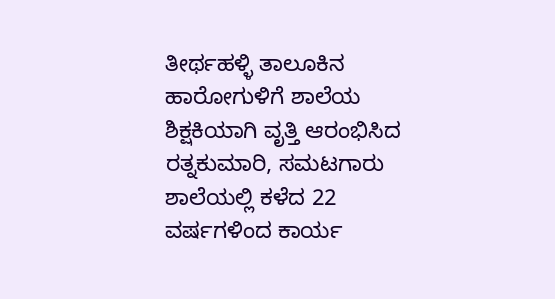ತೀರ್ಥಹಳ್ಳಿ ತಾಲೂಕಿನ ಹಾರೋಗುಳಿಗೆ ಶಾಲೆಯ ಶಿಕ್ಷಕಿಯಾಗಿ ವೃತ್ತಿ ಆರಂಭಿಸಿದ ರತ್ನಕುಮಾರಿ, ಸಮಟಗಾರು ಶಾಲೆಯಲ್ಲಿ ಕಳೆದ 22 ವರ್ಷಗಳಿಂದ ಕಾರ್ಯ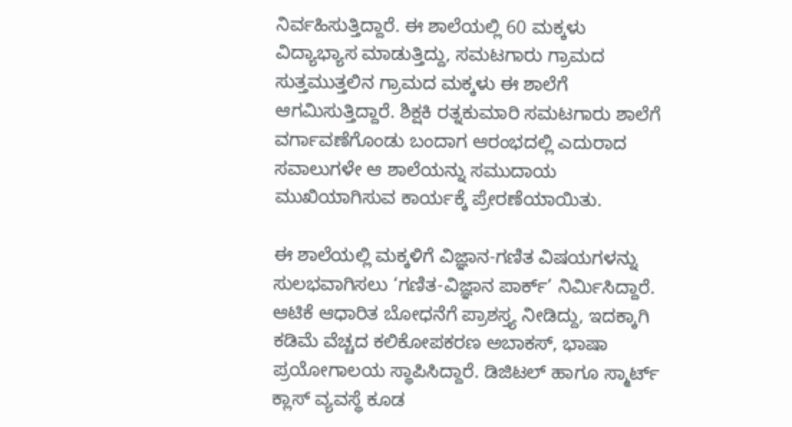ನಿರ್ವಹಿಸುತ್ತಿದ್ದಾರೆ. ಈ ಶಾಲೆಯಲ್ಲಿ 60 ಮಕ್ಕಳು ವಿದ್ಯಾಭ್ಯಾಸ ಮಾಡುತ್ತಿದ್ದು, ಸಮಟಗಾರು ಗ್ರಾಮದ ಸುತ್ತಮುತ್ತಲಿನ ಗ್ರಾಮದ ಮಕ್ಕಳು ಈ ಶಾಲೆಗೆ ಆಗಮಿಸುತ್ತಿದ್ದಾರೆ. ಶಿಕ್ಷಕಿ ರತ್ನಕುಮಾರಿ ಸಮಟಗಾರು ಶಾಲೆಗೆ ವರ್ಗಾವಣೆಗೊಂಡು ಬಂದಾಗ ಆರಂಭದಲ್ಲಿ ಎದುರಾದ ಸವಾಲುಗಳೇ ಆ ಶಾಲೆಯನ್ನು ಸಮುದಾಯ ಮುಖಿಯಾಗಿಸುವ ಕಾರ್ಯಕ್ಕೆ ಪ್ರೇರಣೆಯಾಯಿತು.

ಈ ಶಾಲೆಯಲ್ಲಿ ಮಕ್ಕಳಿಗೆ ವಿಜ್ಞಾನ-ಗಣಿತ ವಿಷಯಗಳನ್ನು ಸುಲಭವಾಗಿಸಲು ‘ಗಣಿತ-ವಿಜ್ಞಾನ ಪಾರ್ಕ್‌’ ನಿರ್ಮಿಸಿದ್ದಾರೆ. ಆಟಿಕೆ ಆಧಾರಿತ ಬೋಧನೆಗೆ ಪ್ರಾಶಸ್ತ್ಯ ನೀಡಿದ್ದು, ಇದಕ್ಕಾಗಿ ಕಡಿಮೆ ವೆಚ್ಚದ ಕಲಿಕೋಪಕರಣ ಅಬಾಕಸ್‌, ಭಾಷಾ ಪ್ರಯೋಗಾಲಯ ಸ್ಥಾಪಿಸಿದ್ದಾರೆ. ಡಿಜಿಟಲ್ ಹಾಗೂ ಸ್ಮಾರ್ಟ್‌ ಕ್ಲಾಸ್‌ ವ್ಯವಸ್ಥೆ ಕೂಡ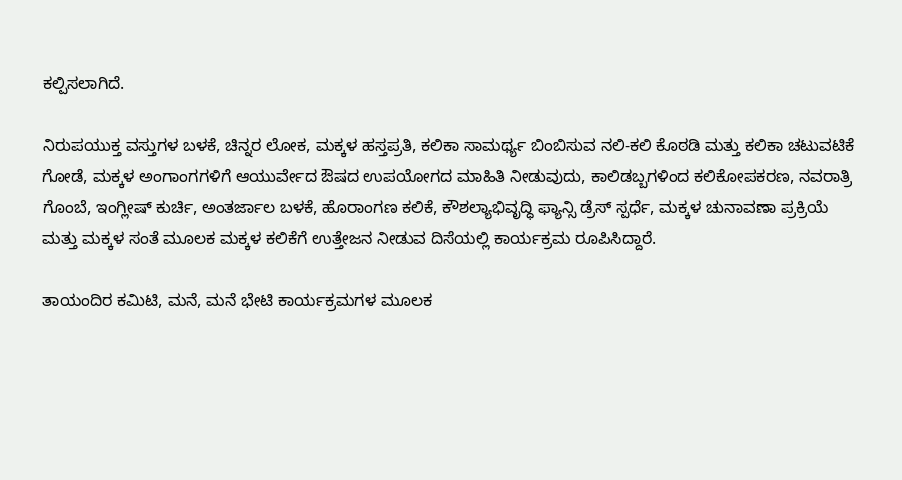ಕಲ್ಪಿಸಲಾಗಿದೆ.

ನಿರುಪಯುಕ್ತ ವಸ್ತುಗಳ ಬಳಕೆ, ಚಿನ್ನರ ಲೋಕ, ಮಕ್ಕಳ ಹಸ್ತಪ್ರತಿ, ಕಲಿಕಾ ಸಾಮರ್ಥ್ಯ ಬಿಂಬಿಸುವ ನಲಿ-ಕಲಿ ಕೊಠಡಿ ಮತ್ತು ಕಲಿಕಾ ಚಟುವಟಿಕೆ ಗೋಡೆ, ಮಕ್ಕಳ ಅಂಗಾಂಗಗಳಿಗೆ ಆಯುರ್ವೇದ ಔಷದ ಉಪಯೋಗದ ಮಾಹಿತಿ ನೀಡುವುದು, ಕಾಲಿಡಬ್ಬಗಳಿಂದ ಕಲಿಕೋಪಕರಣ, ನವರಾತ್ರಿ ಗೊಂಬೆ, ಇಂಗ್ಲೀಷ್ ಕುರ್ಚಿ, ಅಂತರ್ಜಾಲ ಬಳಕೆ, ಹೊರಾಂಗಣ ಕಲಿಕೆ, ಕೌಶಲ್ಯಾಭಿವೃದ್ಧಿ ಫ್ಯಾನ್ಸಿ ಡ್ರೆಸ್ ಸ್ಪರ್ಧೆ, ಮಕ್ಕಳ ಚುನಾವಣಾ ಪ್ರಕ್ರಿಯೆ ಮತ್ತು ಮಕ್ಕಳ ಸಂತೆ ಮೂಲಕ ಮಕ್ಕಳ ಕಲಿಕೆಗೆ ಉತ್ತೇಜನ ನೀಡುವ ದಿಸೆಯಲ್ಲಿ ಕಾರ್ಯಕ್ರಮ ರೂಪಿಸಿದ್ದಾರೆ.

ತಾಯಂದಿರ ಕಮಿಟಿ, ಮನೆ, ಮನೆ ಭೇಟಿ ಕಾರ್ಯಕ್ರಮಗಳ ಮೂಲಕ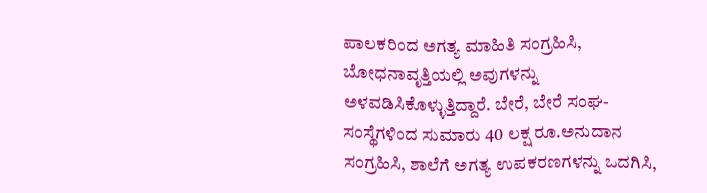ಪಾಲಕರಿಂದ ಅಗತ್ಯ ಮಾಹಿತಿ ಸಂಗ್ರಹಿಸಿ, ಬೋಧನಾವೃತ್ತಿಯಲ್ಲಿ ಅವುಗಳನ್ನು ಅಳವಡಿಸಿಕೊಳ್ಳುತ್ತಿದ್ದಾರೆ. ಬೇರೆ, ಬೇರೆ ಸಂಘ-ಸಂಸ್ಥೆಗಳಿಂದ ಸುಮಾರು 40 ಲಕ್ಷ ರೂ.ಅನುದಾನ ಸಂಗ್ರಹಿಸಿ, ಶಾಲೆಗೆ ಅಗತ್ಯ ಉಪಕರಣಗಳನ್ನು ಒದಗಿಸಿ,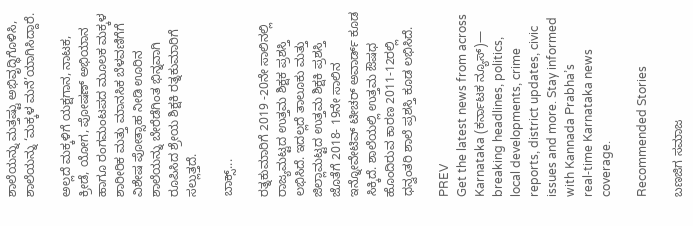ಶಾಲೆಯನ್ನು ಮತ್ತಷ್ಟು ಅಭಿವೃದ್ಧಿಗೊಳಿಸಿ, ಶಾಲೆಯನ್ನು ‘ಮಕ್ಕಳ ಮನೆ’ಯಾಗಿಸಿದ್ದಾರೆ.

ಅಲ್ಲದೆ ಮಕ್ಕಳಿಗೆ ಯಕ್ಷಗಾನ, ನಾಟಕ, ಕ್ರೀಡೆ, ಯೋಗ, ಪೋಷಣ್‌ ಅಭಿಯಾನ ಹಾಗೂ ರಂಗಮಂಟಪದ ಮೂಲಕ ಮಕ್ಕಳ ಶಾರೀರಿಕ ಮತ್ತು ಮಾನಸಿಕ ಬೆಳವಣಿಗೆಗೆ ವಿಶೇಷ ಪೋತ್ಸಾಹ ನೀಡಿ ಊರಿನ ಶಾಲೆಯನ್ನು ಬೇರೆಡೆಗಿಂತ ಭಿನ್ನವಾಗಿ ರೂಪಿಸಿದ ಶ್ರೇಯ ಶಿಕ್ಷಕಿ ರತ್ನಕುಮಾರಿಗೆ ಸಲ್ಲುತ್ತದೆ.

ಬಾಕ್ಸ್‌...

ರತ್ನಕುಮಾರಿಗೆ 2019 -20ನೇ ಸಾಲಿನಲ್ಲಿ ರಾಜ್ಯಮಟ್ಟದ ಉತ್ತಮ ಶಿಕ್ಷಕ ಪ್ರಶಸ್ತಿ ಲಭಿಸಿದೆ. ಇದಲ್ಲದೆ ತಾಲೂಕು ಮತ್ತು ಜಿಲ್ಲಾಮಟ್ಟದ ಉತ್ತಮ ಶಿಕ್ಷಕಿ ಪ್ರಶಸ್ತಿ ಜೊತೆಗೆ 2018- 19ನೇ ಸಾಲಿನ ಇನ್ನೋವೇಟಿವ್ ಟೀಚರ್ ಅವಾರ್ಡ್ ಕೂಡ ಸಿಕ್ಕಿದೆ. ಶಾಲೆಯಲ್ಲಿ ಉತ್ತಮ ಔಷಧ ಹೊಂದಿರುವ ಕಾರಣ 2011-12ರಲ್ಲಿ ಧನ್ವಂತರಿ ಶಾಲೆ ಪ್ರಶಸ್ತಿ ಕೂಡ ಲಭಿಸಿದೆ.

PREV
Get the latest news from across Karnataka (ಕರ್ನಾಟಕ ನ್ಯೂಸ್)— breaking headlines, politics, local developments, crime reports, district updates, civic issues and more. Stay informed with Kannada Prabha’s real‑time Karnataka news coverage.

Recommended Stories

ಬಣಜಿಗ ಸಮಾಜ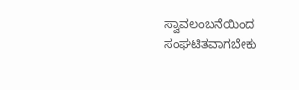ಸ್ವಾವಲಂಬನೆಯಿಂದ ಸಂಘಟಿತವಾಗಬೇಕು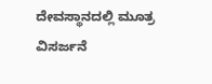ದೇವಸ್ಥಾನದಲ್ಲಿ ಮೂತ್ರ ವಿಸರ್ಜನೆ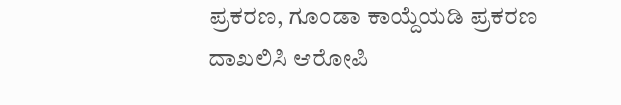ಪ್ರಕರಣ, ಗೂಂಡಾ ಕಾಯ್ದೆಯಡಿ ಪ್ರಕರಣ ದಾಖಲಿಸಿ ಆರೋಪಿ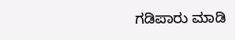ಗಡಿಪಾರು ಮಾಡಿ